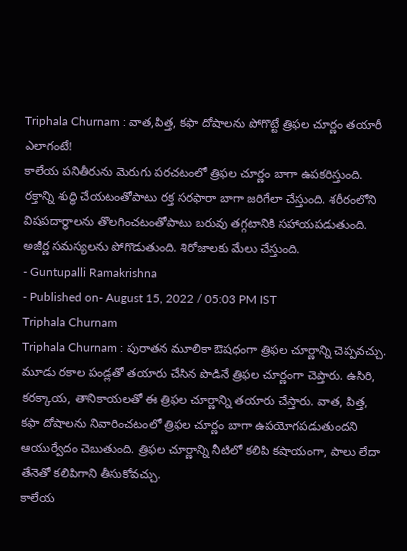Triphala Churnam : వాత,పిత్త, కఫా దోషాలను పోగొట్టే త్రిఫల చూర్ణం తయారీ ఎలాగంటే!
కాలేయ పనితీరును మెరుగు పరచటంలో త్రిఫల చూర్ణం బాగా ఉపకరిస్తుంది. రక్తాన్ని శుద్ధి చేయటంతోపాటు రక్త సరఫారా బాగా జరిగేలా చేస్తుంది. శరీరంలోని విషపదార్ధాలను తొలగించటంతోపాటు బరువు తగ్గటానికి సహాయపడుతుంది. అజీర్ణ సమస్యలను పోగొడుతుంది. శిరోజాలకు మేలు చేస్తుంది.
- Guntupalli Ramakrishna
- Published on- August 15, 2022 / 05:03 PM IST
Triphala Churnam
Triphala Churnam : పురాతన మూలికా ఔషధంగా త్రిఫల చూర్ణాన్ని చెప్పవచ్చు. మూడు రకాల పండ్లతో తయారు చేసిన పొడినే త్రిఫల చూర్ణంగా చెప్తారు. ఉసిరి, కరక్కాయ, తానికాయలతో ఈ త్రిఫల చూర్ణాన్ని తయారు చేస్తారు. వాత, పిత్త, కఫా దోషాలను నివారించటంలో త్రిఫల చూర్ణం బాగా ఉపయోగపడుతుందని ఆయుర్వేదం చెబుతుంది. త్రిఫల చూర్ణాన్ని నీటిలో కలిపి కషాయంగా, పాలు లేదా తేనెతో కలిపిగాని తీసుకోవచ్చు.
కాలేయ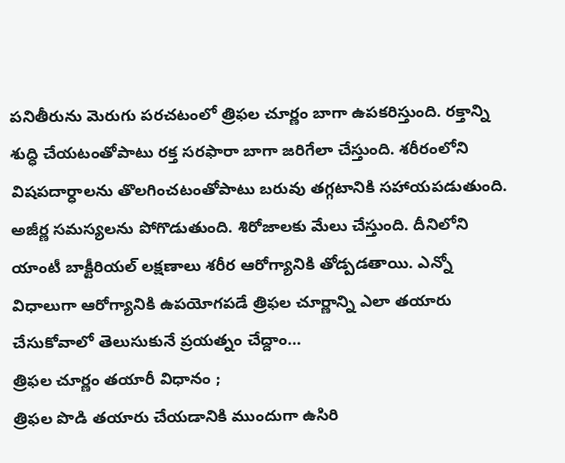పనితీరును మెరుగు పరచటంలో త్రిఫల చూర్ణం బాగా ఉపకరిస్తుంది. రక్తాన్ని శుద్ధి చేయటంతోపాటు రక్త సరఫారా బాగా జరిగేలా చేస్తుంది. శరీరంలోని విషపదార్ధాలను తొలగించటంతోపాటు బరువు తగ్గటానికి సహాయపడుతుంది. అజీర్ణ సమస్యలను పోగొడుతుంది. శిరోజాలకు మేలు చేస్తుంది. దీనిలోని యాంటీ బాక్టీరియల్ లక్షణాలు శరీర ఆరోగ్యానికి తోడ్పడతాయి. ఎన్నో విధాలుగా ఆరోగ్యానికి ఉపయోగపడే త్రిఫల చూర్ణాన్ని ఎలా తయారు చేసుకోవాలో తెలుసుకునే ప్రయత్నం చేద్దాం…
త్రిఫల చూర్ణం తయారీ విధానం ;
త్రిఫల పొడి తయారు చేయడానికి ముందుగా ఉసిరి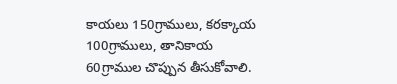కాయలు 150గ్రాములు, కరక్కాయ 100గ్రాములు, తానికాయ 60గ్రాముల చొప్పున తీసుకోవాలి.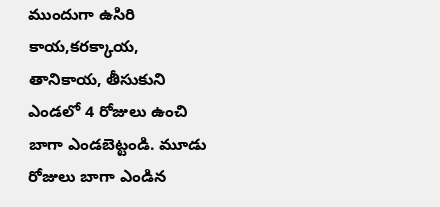ముందుగా ఉసిరి కాయ,కరక్కాయ, తానికాయ, తీసుకుని ఎండలో 4 రోజులు ఉంచి బాగా ఎండబెట్టండి. మూడు రోజులు బాగా ఎండిన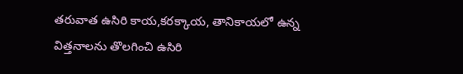తరువాత ఉసిరి కాయ,కరక్కాయ, తానికాయలో ఉన్న విత్తనాలను తొలగించి ఉసిరి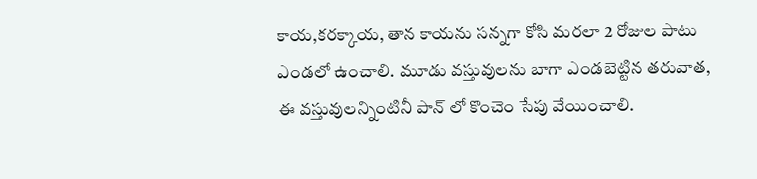కాయ,కరక్కాయ, తాన కాయను సన్నగా కోసి మరలా 2 రోజుల పాటు ఎండలో ఉంచాలి. మూడు వస్తువులను బాగా ఎండబెట్టిన తరువాత, ఈ వస్తువులన్నింటినీ పాన్ లో కొంచెం సేపు వేయించాలి.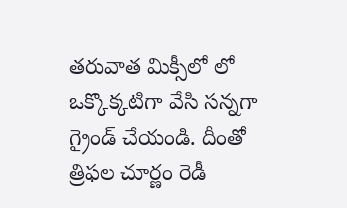తరువాత మిక్సీలో లో ఒక్కొక్కటిగా వేసి సన్నగా గ్రైండ్ చేయండి. దీంతో త్రిఫల చూర్ణం రెడీ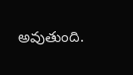అవుతుంది.